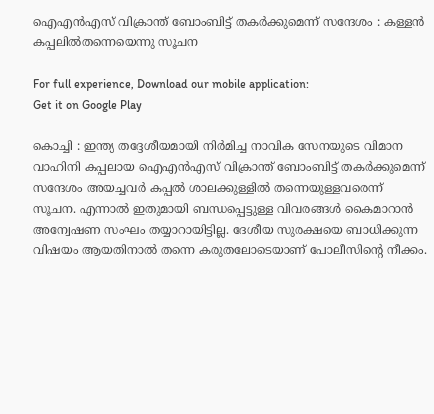ഐഎന്‍എസ് വിക്രാന്ത് ബോംബിട്ട് തകര്‍ക്കുമെന്ന് സന്ദേശം : കള്ളന്‍ കപ്പലില്‍തന്നെയെന്നു സൂചന

For full experience, Download our mobile application:
Get it on Google Play

കൊച്ചി : ഇന്ത്യ തദ്ദേശീയമായി നിര്‍മിച്ച നാവിക സേനയുടെ വിമാന വാഹിനി കപ്പലായ ഐഎന്‍എസ് വിക്രാന്ത് ബോംബിട്ട് തകര്‍ക്കുമെന്ന് സന്ദേശം അയച്ചവര്‍ കപ്പല്‍ ശാലക്കുള്ളില്‍ തന്നെയുള്ളവരെന്ന് സൂചന. എന്നാല്‍ ഇതുമായി ബന്ധപ്പെട്ടുള്ള വിവരങ്ങള്‍ കൈമാറാന്‍ അന്വേഷണ സംഘം തയ്യാറായിട്ടില്ല. ദേശീയ സുരക്ഷയെ ബാധിക്കുന്ന വിഷയം ആയതിനാല്‍ തന്നെ കരുതലോടെയാണ് പോലീസിന്റെ നീക്കം.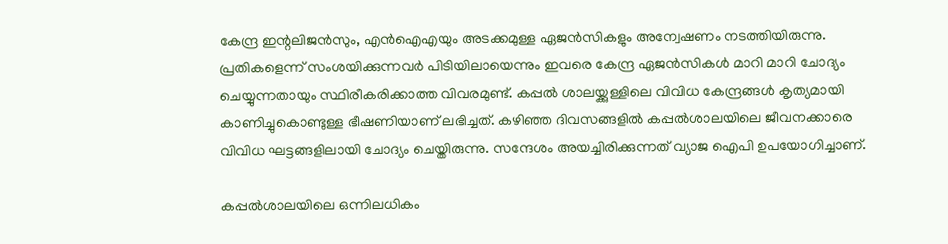കേന്ദ്ര ഇന്റലിജന്‍സും, എന്‍ഐഎയും അടക്കമുള്ള ഏജന്‍സികളും അന്വേഷണം നടത്തിയിരുന്നു. പ്രതികളെന്ന് സംശയിക്കുന്നവര്‍ പിടിയിലായെന്നും ഇവരെ കേന്ദ്ര ഏജന്‍സികള്‍ മാറി മാറി ചോദ്യം ചെയ്യുന്നതായും സ്ഥിരീകരിക്കാത്ത വിവരമുണ്ട്. കപ്പല്‍ ശാലയ്ക്കുള്ളിലെ വിവിധ കേന്ദ്രങ്ങള്‍ കൃത്യമായി കാണിച്ചുകൊണ്ടുള്ള ഭീഷണിയാണ് ലഭിച്ചത്. കഴിഞ്ഞ ദിവസങ്ങളില്‍ കപ്പല്‍ശാലയിലെ ജീവനക്കാരെ വിവിധ ഘട്ടങ്ങളിലായി ചോദ്യം ചെയ്തിരുന്നു. സന്ദേശം അയച്ചിരിക്കുന്നത് വ്യാജ ഐപി ഉപയോഗിച്ചാണ്.

കപ്പല്‍ശാലയിലെ ഒന്നിലധികം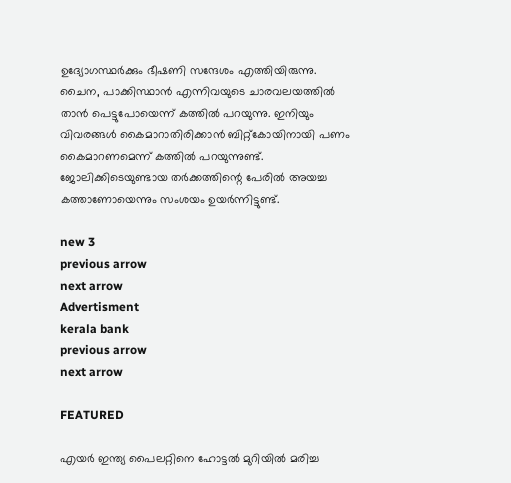ഉദ്യോഗസ്ഥര്‍ക്കും ഭീഷണി സന്ദേശം എത്തിയിരുന്നു. ചൈന, പാക്കിസ്ഥാന്‍ എന്നിവയുടെ ചാരവലയത്തില്‍ താന്‍ പെട്ടുപോയെന്ന് കത്തില്‍ പറയുന്നു. ഇനിയും വിവരങ്ങള്‍ കൈമാറാതിരിക്കാന്‍ ബിറ്റ്‌കോയിനായി പണം കൈമാറണമെന്ന് കത്തില്‍ പറയുന്നുണ്ട്. ജോലിക്കിടെയുണ്ടായ തര്‍ക്കത്തിന്റെ പേരില്‍ അയച്ച കത്താണോയെന്നും സംശയം ഉയര്‍ന്നിട്ടുണ്ട്.

new 3
previous arrow
next arrow
Advertisment
kerala bank
previous arrow
next arrow

FEATURED

എയര്‍ ഇന്ത്യ പൈലറ്റിനെ ഹോട്ടല്‍ മുറിയില്‍ മരിച്ച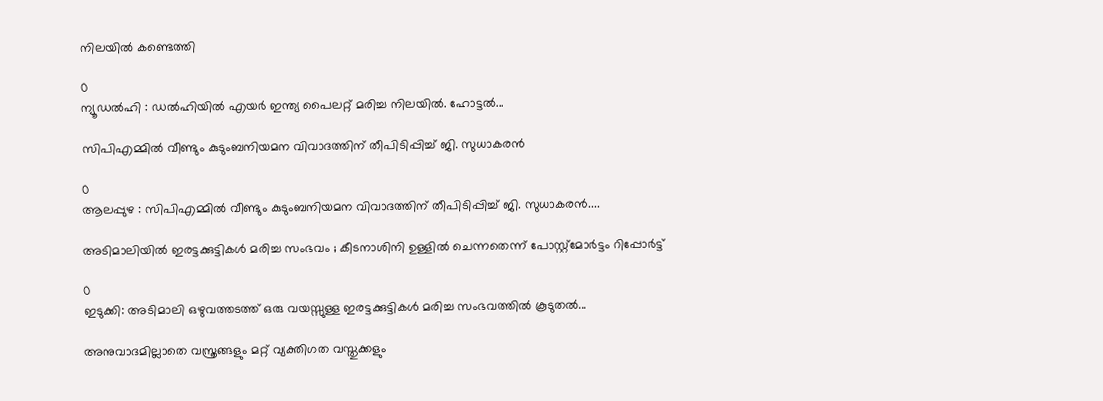നിലയില്‍ കണ്ടെത്തി

0
ന്യൂഡല്‍ഹി : ഡല്‍ഹിയില്‍ എയര്‍ ഇന്ത്യ പൈലറ്റ് മരിച്ച നിലയില്‍. ഹോട്ടല്‍...

സിപിഎമ്മിൽ വീണ്ടും കുടുംബനിയമന വിവാദത്തിന് തീപിടിപ്പിച്ച് ജി. സുധാകരൻ

0
ആലപ്പുഴ : സിപിഎമ്മിൽ വീണ്ടും കുടുംബനിയമന വിവാദത്തിന് തീപിടിപ്പിച്ച് ജി. സുധാകരൻ....

അടിമാലിയിൽ ഇരട്ടക്കുട്ടികൾ മരിച്ച സംഭവം ; കീടനാശിനി ഉള്ളില്‍ ചെന്നതെന്ന് പോസ്റ്റ്‌മോര്‍ട്ടം റിപ്പോർട്ട്

0
ഇടുക്കി: അടിമാലി ഒഴുവത്തടത്ത് ഒരു വയസ്സുള്ള ഇരട്ടക്കുട്ടികൾ മരിച്ച സംഭവത്തിൽ കൂടുതൽ...

അനുവാദമില്ലാതെ വസ്ത്രങ്ങളും മറ്റ് വ്യക്തിഗത വസ്തുക്കളും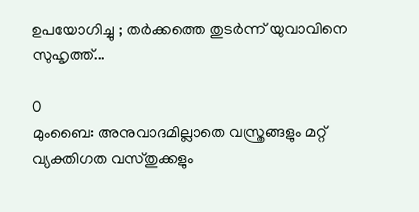ഉപയോഗിച്ചു ; തർക്കത്തെ തുടർന്ന് യുവാവിനെ സുഹൃത്ത്...

0
മുംബൈ: അനുവാദമില്ലാതെ വസ്ത്രങ്ങളും മറ്റ് വ്യക്തിഗത വസ്തുക്കളും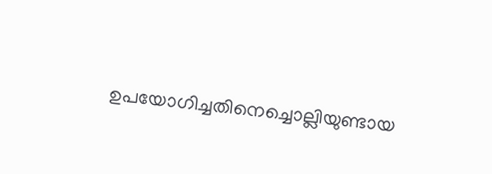ഉപയോഗിച്ചതിനെച്ചൊല്ലിയുണ്ടായ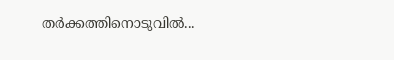തർക്കത്തിനൊടുവിൽ...